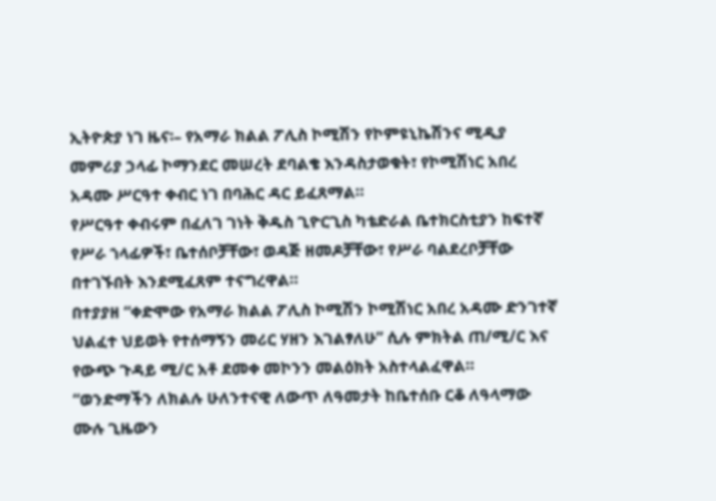ኢትዮጵያ ነገ ዜና፡– የአማራ ክልል ፖሊስ ኮሚሽን የኮምዩኒኬሽንና ሚዲያ መምሪያ ኃላፊ ኮማንደር መሠረት ደባልቄ እንዳስታወቁት፣ የኮሚሽነር አበረ አዳሙ ሥርዓተ ቀብር ነገ በባሕር ዳር ይፈጸማል።
የሥርዓተ ቀብሩም በፈለገ ገነት ቅዱስ ጊዮርጊስ ካቴድራል ቤተክርስቲያን ከፍተኛ የሥራ ኀላፊዎች፣ ቤተሰቦቻቸው፣ ወዳጅ ዘመዶቻቸው፣ የሥራ ባልደረቦቻቸው በተገኙበት እንደሚፈጸም ተናግረዋል።
በተያያዘ “ቀድሞው የአማራ ክልል ፖሊስ ኮሚሽን ኮሚሽነር አበረ አዳሙ ድንገተኛ ህልፈተ ህይወት የተሰማኝን መሪር ሃዘን እገልፃለሁ” ሲሉ ምክትል ጠ/ሚ/ር እና የውጭ ጉዳይ ሚ/ር አቶ ደመቀ መኮንን መልዕክት አስተላልፈዋል።
“ወንድማችን ለክልሉ ሁለንተናዊ ለውጥ ለዓመታት ከቤተሰቡ ርቆ ለዓላማው ሙሉ ጊዜውን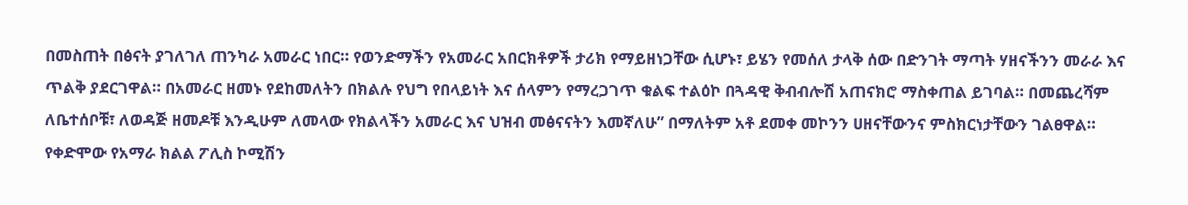በመስጠት በፅናት ያገለገለ ጠንካራ አመራር ነበር። የወንድማችን የአመራር አበርክቶዎች ታሪክ የማይዘነጋቸው ሲሆኑ፣ ይሄን የመሰለ ታላቅ ሰው በድንገት ማጣት ሃዘናችንን መራራ እና ጥልቅ ያደርገዋል። በአመራር ዘመኑ የደከመለትን በክልሉ የህግ የበላይነት እና ሰላምን የማረጋገጥ ቁልፍ ተልዕኮ በጓዳዊ ቅብብሎሽ አጠናክሮ ማስቀጠል ይገባል። በመጨረሻም ለቤተሰቦቹ፣ ለወዳጅ ዘመዶቹ እንዲሁም ለመላው የክልላችን አመራር እና ህዝብ መፅናናትን እመኛለሁ” በማለትም አቶ ደመቀ መኮንን ሀዘናቸውንና ምስክርነታቸውን ገልፀዋል።
የቀድሞው የአማራ ክልል ፖሊስ ኮሚሽን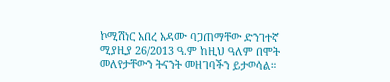ኮሚሽነር አበረ አዳሙ ባጋጠማቸው ድንገተኛ ሚያዚያ 26/2013 ዓ.ም ከዚህ ዓለም በሞት መለየታቸውን ትናንት መዘገባችን ይታወሳል።